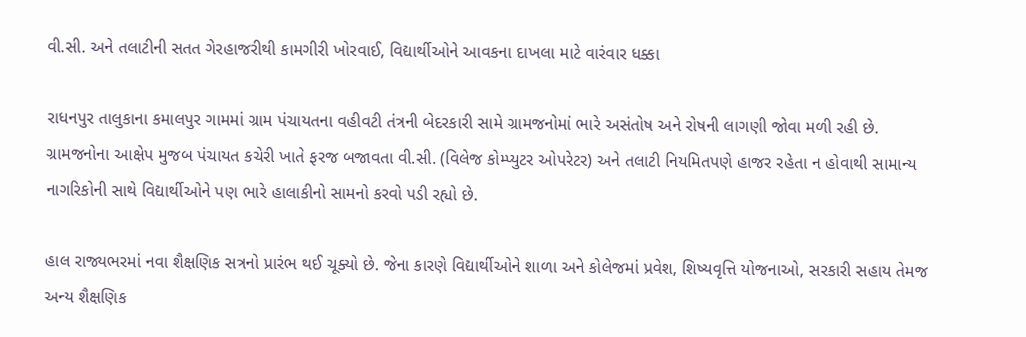વી.સી. અને તલાટીની સતત ગેરહાજરીથી કામગીરી ખોરવાઈ, વિદ્યાર્થીઓને આવકના દાખલા માટે વારંવાર ધક્કા

રાધનપુર તાલુકાના કમાલપુર ગામમાં ગ્રામ પંચાયતના વહીવટી તંત્રની બેદરકારી સામે ગ્રામજનોમાં ભારે અસંતોષ અને રોષની લાગણી જોવા મળી રહી છે. ગ્રામજનોના આક્ષેપ મુજબ પંચાયત કચેરી ખાતે ફરજ બજાવતા વી.સી. (વિલેજ કોમ્પ્યુટર ઓપરેટર) અને તલાટી નિયમિતપણે હાજર રહેતા ન હોવાથી સામાન્ય નાગરિકોની સાથે વિદ્યાર્થીઓને પણ ભારે હાલાકીનો સામનો કરવો પડી રહ્યો છે.

હાલ રાજ્યભરમાં નવા શૈક્ષણિક સત્રનો પ્રારંભ થઈ ચૂક્યો છે. જેના કારણે વિદ્યાર્થીઓને શાળા અને કોલેજમાં પ્રવેશ, શિષ્યવૃત્તિ યોજનાઓ, સરકારી સહાય તેમજ અન્ય શૈક્ષણિક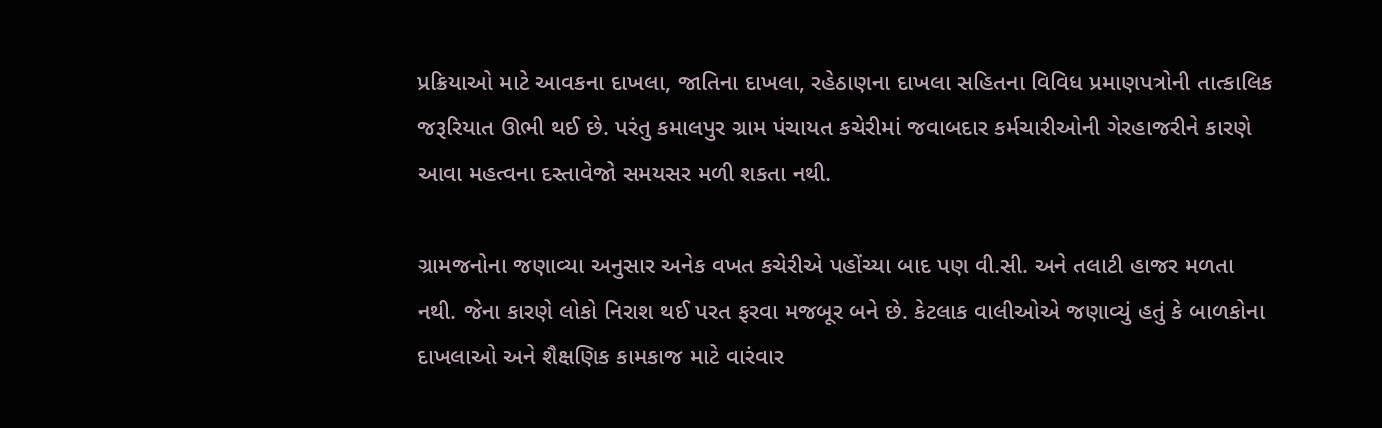પ્રક્રિયાઓ માટે આવકના દાખલા, જાતિના દાખલા, રહેઠાણના દાખલા સહિતના વિવિધ પ્રમાણપત્રોની તાત્કાલિક જરૂરિયાત ઊભી થઈ છે. પરંતુ કમાલપુર ગ્રામ પંચાયત કચેરીમાં જવાબદાર કર્મચારીઓની ગેરહાજરીને કારણે આવા મહત્વના દસ્તાવેજો સમયસર મળી શકતા નથી.

ગ્રામજનોના જણાવ્યા અનુસાર અનેક વખત કચેરીએ પહોંચ્યા બાદ પણ વી.સી. અને તલાટી હાજર મળતા નથી. જેના કારણે લોકો નિરાશ થઈ પરત ફરવા મજબૂર બને છે. કેટલાક વાલીઓએ જણાવ્યું હતું કે બાળકોના દાખલાઓ અને શૈક્ષણિક કામકાજ માટે વારંવાર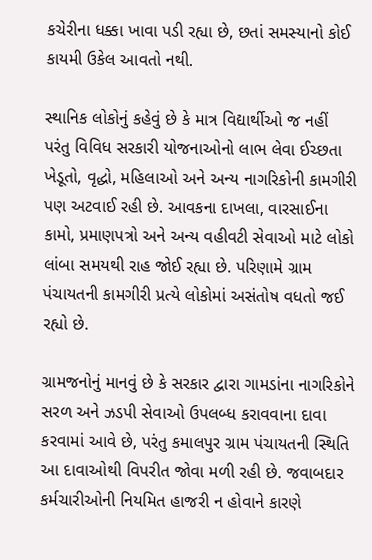કચેરીના ધક્કા ખાવા પડી રહ્યા છે, છતાં સમસ્યાનો કોઈ કાયમી ઉકેલ આવતો નથી.

સ્થાનિક લોકોનું કહેવું છે કે માત્ર વિદ્યાર્થીઓ જ નહીં પરંતુ વિવિધ સરકારી યોજનાઓનો લાભ લેવા ઈચ્છતા ખેડૂતો, વૃદ્ધો, મહિલાઓ અને અન્ય નાગરિકોની કામગીરી પણ અટવાઈ રહી છે. આવકના દાખલા, વારસાઈના કામો, પ્રમાણપત્રો અને અન્ય વહીવટી સેવાઓ માટે લોકો લાંબા સમયથી રાહ જોઈ રહ્યા છે. પરિણામે ગ્રામ પંચાયતની કામગીરી પ્રત્યે લોકોમાં અસંતોષ વધતો જઈ રહ્યો છે.

ગ્રામજનોનું માનવું છે કે સરકાર દ્વારા ગામડાંના નાગરિકોને સરળ અને ઝડપી સેવાઓ ઉપલબ્ધ કરાવવાના દાવા કરવામાં આવે છે, પરંતુ કમાલપુર ગ્રામ પંચાયતની સ્થિતિ આ દાવાઓથી વિપરીત જોવા મળી રહી છે. જવાબદાર કર્મચારીઓની નિયમિત હાજરી ન હોવાને કારણે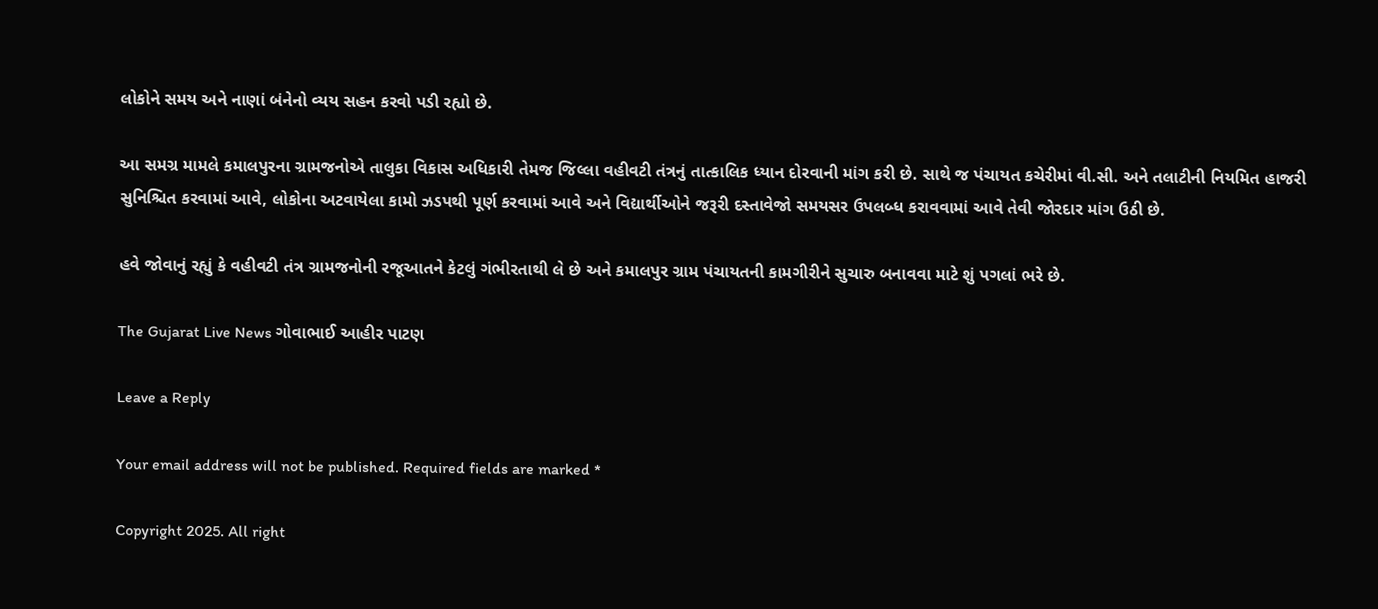લોકોને સમય અને નાણાં બંનેનો વ્યય સહન કરવો પડી રહ્યો છે.

આ સમગ્ર મામલે કમાલપુરના ગ્રામજનોએ તાલુકા વિકાસ અધિકારી તેમજ જિલ્લા વહીવટી તંત્રનું તાત્કાલિક ધ્યાન દોરવાની માંગ કરી છે. સાથે જ પંચાયત કચેરીમાં વી.સી. અને તલાટીની નિયમિત હાજરી સુનિશ્ચિત કરવામાં આવે, લોકોના અટવાયેલા કામો ઝડપથી પૂર્ણ કરવામાં આવે અને વિદ્યાર્થીઓને જરૂરી દસ્તાવેજો સમયસર ઉપલબ્ધ કરાવવામાં આવે તેવી જોરદાર માંગ ઉઠી છે.

હવે જોવાનું રહ્યું કે વહીવટી તંત્ર ગ્રામજનોની રજૂઆતને કેટલું ગંભીરતાથી લે છે અને કમાલપુર ગ્રામ પંચાયતની કામગીરીને સુચારુ બનાવવા માટે શું પગલાં ભરે છે.

The Gujarat Live News ગોવાભાઈ આહીર પાટણ

Leave a Reply

Your email address will not be published. Required fields are marked *

Copyright 2025. All right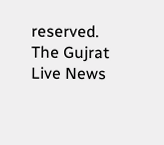reserved. The Gujrat Live News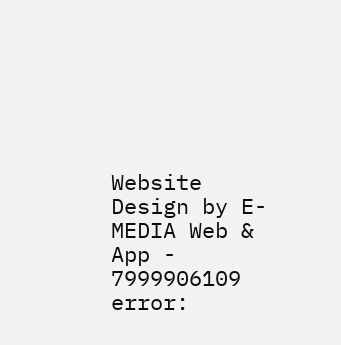Website Design by E- MEDIA Web & App - 7999906109
error: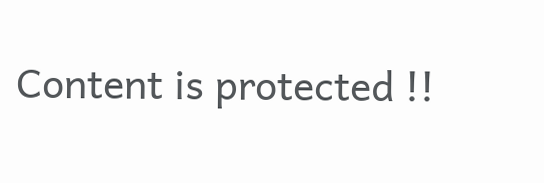Content is protected !!